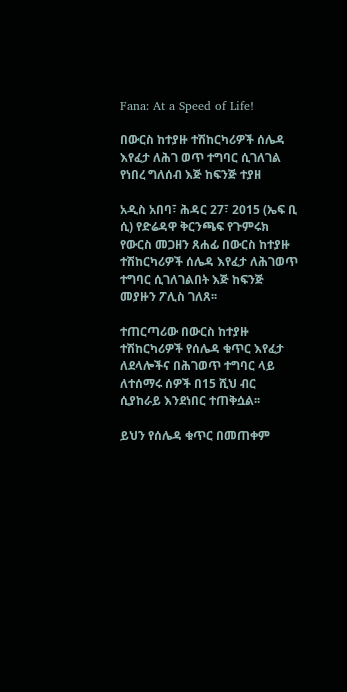Fana: At a Speed of Life!

በውርስ ከተያዙ ተሽከርካሪዎች ሰሌዳ እየፈታ ለሕገ ወጥ ተግባር ሲገለገል የነበረ ግለሰብ እጅ ከፍንጅ ተያዘ

አዲስ አበባ፣ ሕዳር 27፣ 2015 (ኤፍ ቢ ሲ) የድሬዳዋ ቅርንጫፍ የጉምሩክ የውርስ መጋዘን ጸሐፊ በውርስ ከተያዙ ተሽከርካሪዎች ሰሌዳ እየፈታ ለሕገወጥ ተግባር ሲገለገልበት እጅ ከፍንጅ መያዙን ፖሊስ ገለጸ፡፡

ተጠርጣሪው በውርስ ከተያዙ ተሽከርካሪዎች የሰሌዳ ቁጥር እየፈታ ለደላሎችና በሕገወጥ ተግባር ላይ ለተሰማሩ ሰዎች በ15 ሺህ ብር ሲያከራይ እንደነበር ተጠቅሷል፡፡

ይህን የሰሌዳ ቁጥር በመጠቀም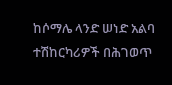ከሶማሌ ላንድ ሠነድ አልባ ተሽከርካሪዎች በሕገወጥ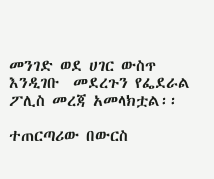መንገድ ወደ ሀገር ውስጥ እንዲገቡ  መደረጉን የፌደራል ፖሊስ መረጃ አመላክቷል፡፡

ተጠርጣሪው በውርስ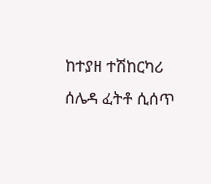ከተያዘ ተሽከርካሪ ሰሌዳ ፈትቶ ሲሰጥ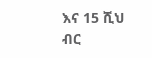እና 15 ሺህ ብር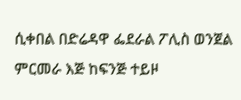ሲቀበል በድሬዳዋ ፌደራል ፖሊስ ወንጀል ምርመራ እጅ ከፍንጅ ተይዞ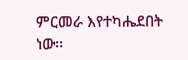ምርመራ እየተካሔደበት ነው፡፡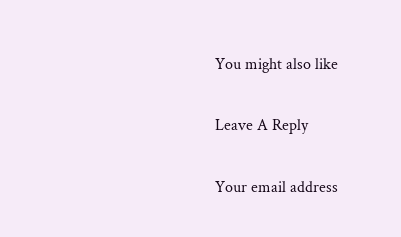You might also like

Leave A Reply

Your email address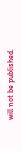will not be published.